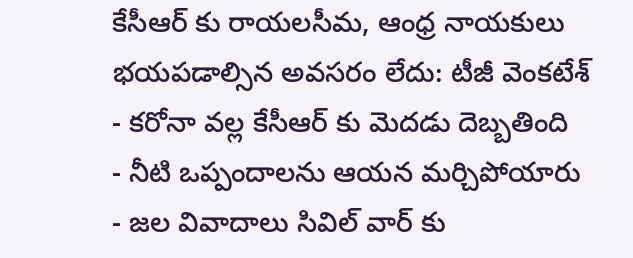కేసీఆర్ కు రాయలసీమ, ఆంధ్ర నాయకులు భయపడాల్సిన అవసరం లేదు: టీజీ వెంకటేశ్
- కరోనా వల్ల కేసీఆర్ కు మెదడు దెబ్బతింది
- నీటి ఒప్పందాలను ఆయన మర్చిపోయారు
- జల వివాదాలు సివిల్ వార్ కు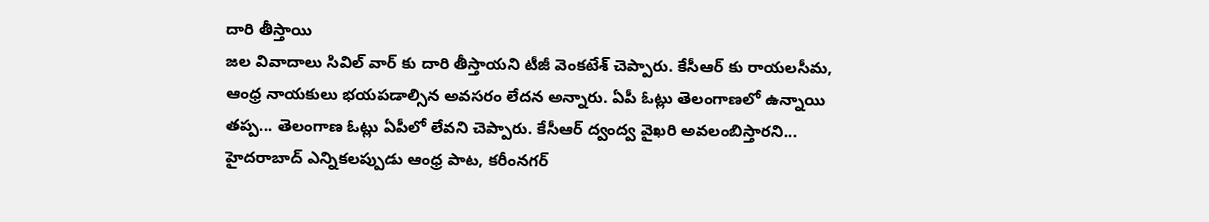దారి తీస్తాయి
జల వివాదాలు సివిల్ వార్ కు దారి తీస్తాయని టీజీ వెంకటేశ్ చెప్పారు. కేసీఆర్ కు రాయలసీమ, ఆంధ్ర నాయకులు భయపడాల్సిన అవసరం లేదన అన్నారు. ఏపీ ఓట్లు తెలంగాణలో ఉన్నాయి తప్ప... తెలంగాణ ఓట్లు ఏపీలో లేవని చెప్పారు. కేసీఆర్ ద్వంద్వ వైఖరి అవలంబిస్తారని... హైదరాబాద్ ఎన్నికలప్పుడు ఆంధ్ర పాట, కరీంనగర్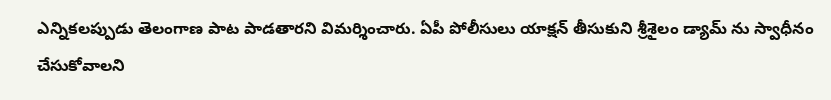ఎన్నికలప్పుడు తెలంగాణ పాట పాడతారని విమర్శించారు. ఏపీ పోలీసులు యాక్షన్ తీసుకుని శ్రీశైలం డ్యామ్ ను స్వాధీనం చేసుకోవాలని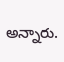అన్నారు.